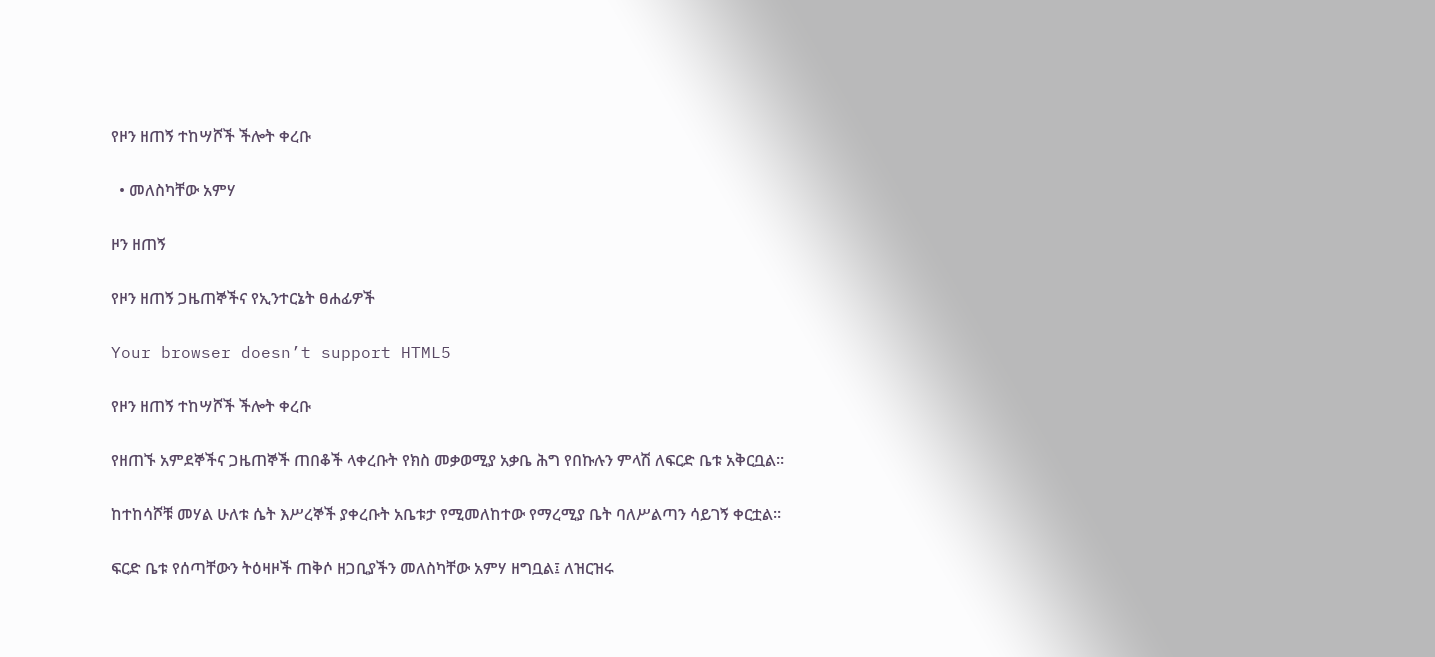የዞን ዘጠኝ ተከሣሾች ችሎት ቀረቡ

  • መለስካቸው አምሃ

ዞን ዘጠኝ

የዞን ዘጠኝ ጋዜጠኞችና የኢንተርኔት ፀሐፊዎች

Your browser doesn’t support HTML5

የዞን ዘጠኝ ተከሣሾች ችሎት ቀረቡ

የዘጠኙ አምደኞችና ጋዜጠኞች ጠበቆች ላቀረቡት የክስ መቃወሚያ አቃቤ ሕግ የበኩሉን ምላሽ ለፍርድ ቤቱ አቅርቧል።

ከተከሳሾቹ መሃል ሁለቱ ሴት እሥረኞች ያቀረቡት አቤቱታ የሚመለከተው የማረሚያ ቤት ባለሥልጣን ሳይገኝ ቀርቷል።

ፍርድ ቤቱ የሰጣቸውን ትዕዛዞች ጠቅሶ ዘጋቢያችን መለስካቸው አምሃ ዘግቧል፤ ለዝርዝሩ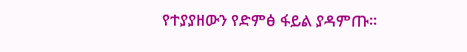የተያያዘውን የድምፅ ፋይል ያዳምጡ፡፡